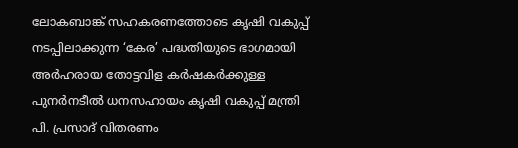ലോകബാങ്ക് സഹകരണത്തോടെ കൃഷി വകുപ്പ് നടപ്പിലാക്കുന്ന ‘കേര’ പദ്ധതിയുടെ ഭാഗമായി അർഹരായ തോട്ടവിള കർഷകർക്കുള്ള പുനർനടീൽ ധനസഹായം കൃഷി വകുപ്പ് മന്ത്രി പി. പ്രസാദ് വിതരണം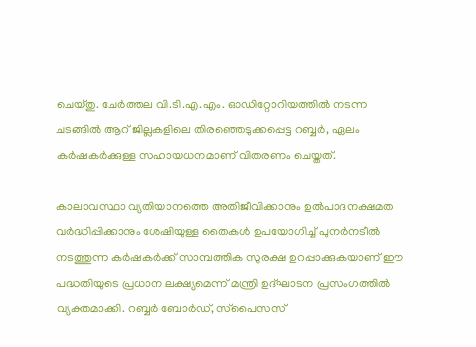ചെയ്തു. ചേർത്തല വി.ടി.എ.എം. ഓഡിറ്റോറിയത്തിൽ നടന്ന ചടങ്ങിൽ ആറ് ജില്ലകളിലെ തിരഞ്ഞെടുക്കപ്പെട്ട റബ്ബർ, ഏലം കർഷകർക്കുള്ള സഹായധനമാണ് വിതരണം ചെയ്തത്.

കാലാവസ്ഥാ വ്യതിയാനത്തെ അതിജീവിക്കാനും ഉൽപാദനക്ഷമത വർദ്ധിപ്പിക്കാനും ശേഷിയുള്ള തൈകൾ ഉപയോഗിച്ച് പുനർനടീൽ നടത്തുന്ന കർഷകർക്ക് സാമ്പത്തിക സുരക്ഷ ഉറപ്പാക്കുകയാണ് ഈ പദ്ധതിയുടെ പ്രധാന ലക്ഷ്യമെന്ന് മന്ത്രി ഉദ്ഘാടന പ്രസംഗത്തിൽ വ്യക്തമാക്കി. റബ്ബർ ബോർഡ്, സ്‌പൈസസ്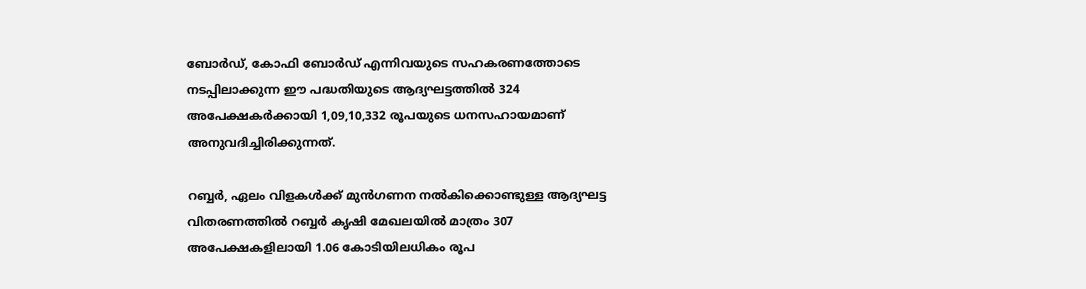ബോർഡ്, കോഫി ബോർഡ് എന്നിവയുടെ സഹകരണത്തോടെ നടപ്പിലാക്കുന്ന ഈ പദ്ധതിയുടെ ആദ്യഘട്ടത്തിൽ 324 അപേക്ഷകർക്കായി 1,09,10,332 രൂപയുടെ ധനസഹായമാണ് അനുവദിച്ചിരിക്കുന്നത്.

റബ്ബർ, ഏലം വിളകൾക്ക് മുൻഗണന നൽകിക്കൊണ്ടുള്ള ആദ്യഘട്ട വിതരണത്തിൽ റബ്ബർ കൃഷി മേഖലയിൽ മാത്രം 307 അപേക്ഷകളിലായി 1.06 കോടിയിലധികം രൂപ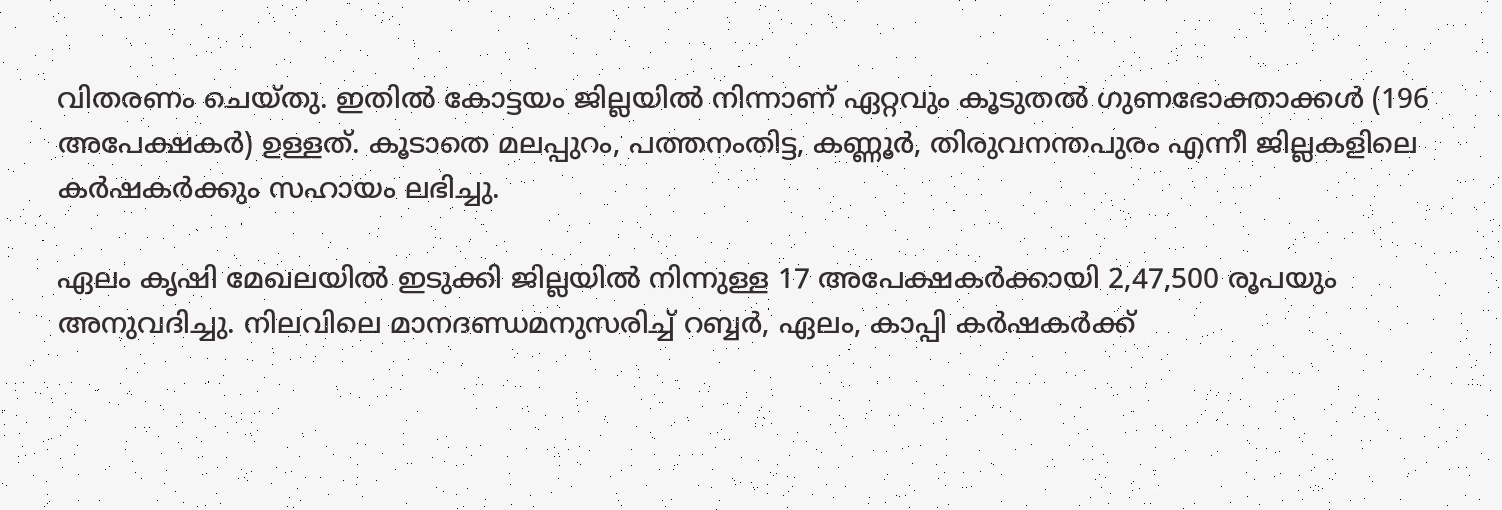വിതരണം ചെയ്തു. ഇതിൽ കോട്ടയം ജില്ലയിൽ നിന്നാണ് ഏറ്റവും കൂടുതൽ ഗുണഭോക്താക്കൾ (196 അപേക്ഷകർ) ഉള്ളത്. കൂടാതെ മലപ്പുറം, പത്തനംതിട്ട, കണ്ണൂർ, തിരുവനന്തപുരം എന്നീ ജില്ലകളിലെ കർഷകർക്കും സഹായം ലഭിച്ചു.

ഏലം കൃഷി മേഖലയിൽ ഇടുക്കി ജില്ലയിൽ നിന്നുള്ള 17 അപേക്ഷകർക്കായി 2,47,500 രൂപയും അനുവദിച്ചു. നിലവിലെ മാനദണ്ഡമനുസരിച്ച് റബ്ബർ, ഏലം, കാപ്പി കർഷകർക്ക്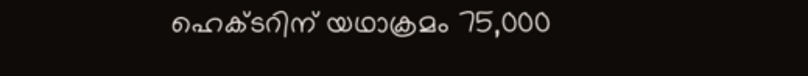ഹെക്ടറിന് യഥാക്രമം 75,000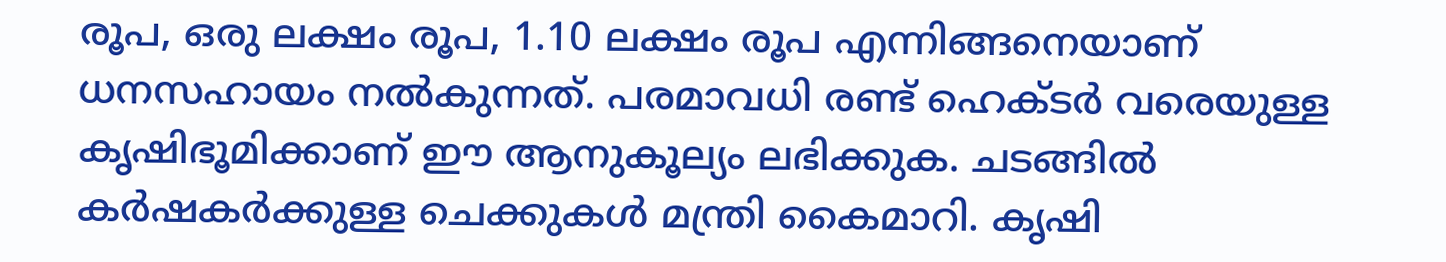രൂപ, ഒരു ലക്ഷം രൂപ, 1.10 ലക്ഷം രൂപ എന്നിങ്ങനെയാണ് ധനസഹായം നൽകുന്നത്. പരമാവധി രണ്ട് ഹെക്ടർ വരെയുള്ള കൃഷിഭൂമിക്കാണ് ഈ ആനുകൂല്യം ലഭിക്കുക. ചടങ്ങിൽ കർഷകർക്കുള്ള ചെക്കുകൾ മന്ത്രി കൈമാറി. കൃഷി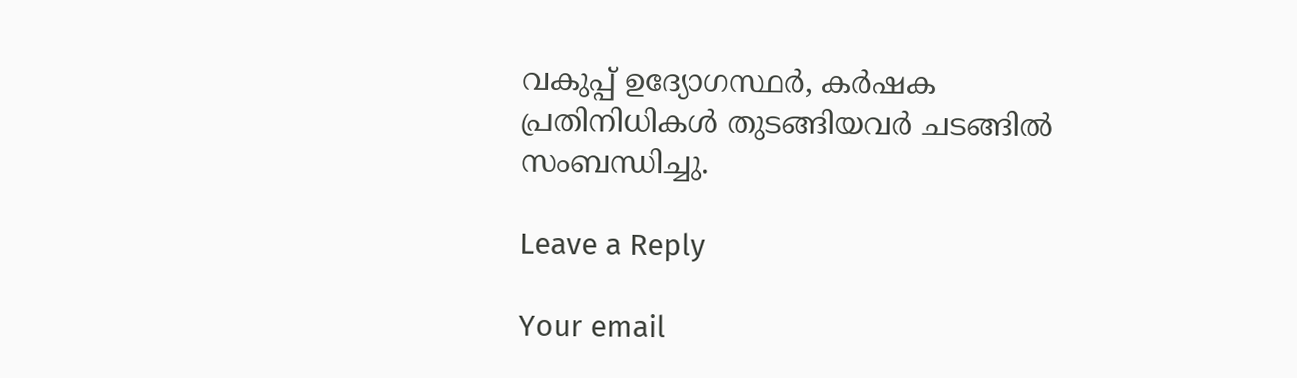വകുപ്പ് ഉദ്യോഗസ്ഥർ, കർഷക പ്രതിനിധികൾ തുടങ്ങിയവർ ചടങ്ങിൽ സംബന്ധിച്ചു.

Leave a Reply

Your email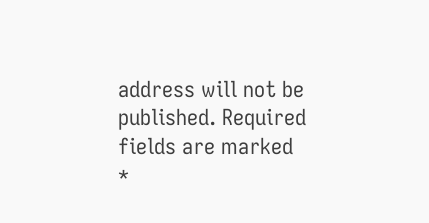address will not be published. Required fields are marked *